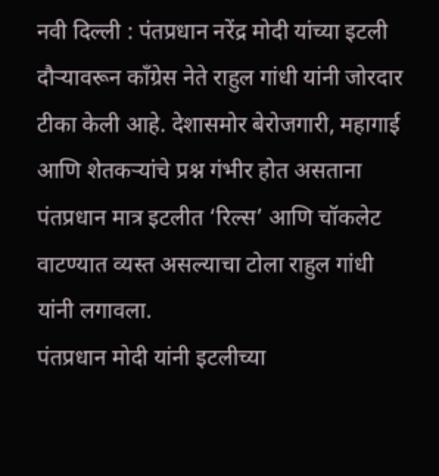नवी दिल्ली : पंतप्रधान नरेंद्र मोदी यांच्या इटली दौऱ्यावरून काँग्रेस नेते राहुल गांधी यांनी जोरदार टीका केली आहे. देशासमोर बेरोजगारी, महागाई आणि शेतकऱ्यांचे प्रश्न गंभीर होत असताना पंतप्रधान मात्र इटलीत ‘रिल्स’ आणि चॉकलेट वाटण्यात व्यस्त असल्याचा टोला राहुल गांधी यांनी लगावला.
पंतप्रधान मोदी यांनी इटलीच्या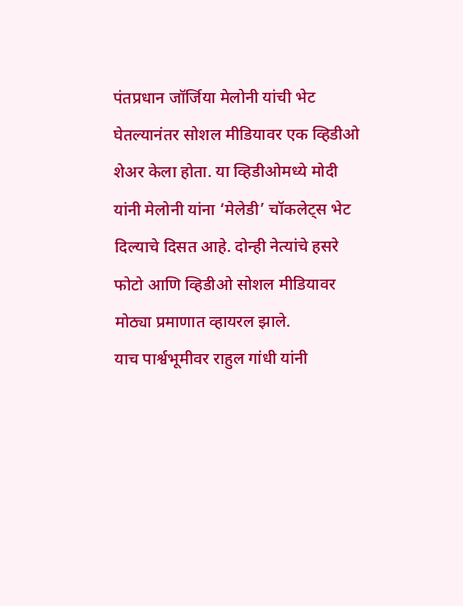पंतप्रधान जॉर्जिया मेलोनी यांची भेट घेतल्यानंतर सोशल मीडियावर एक व्हिडीओ शेअर केला होता. या व्हिडीओमध्ये मोदी यांनी मेलोनी यांना ‘मेलेडी’ चॉकलेट्स भेट दिल्याचे दिसत आहे. दोन्ही नेत्यांचे हसरे फोटो आणि व्हिडीओ सोशल मीडियावर मोठ्या प्रमाणात व्हायरल झाले.
याच पार्श्वभूमीवर राहुल गांधी यांनी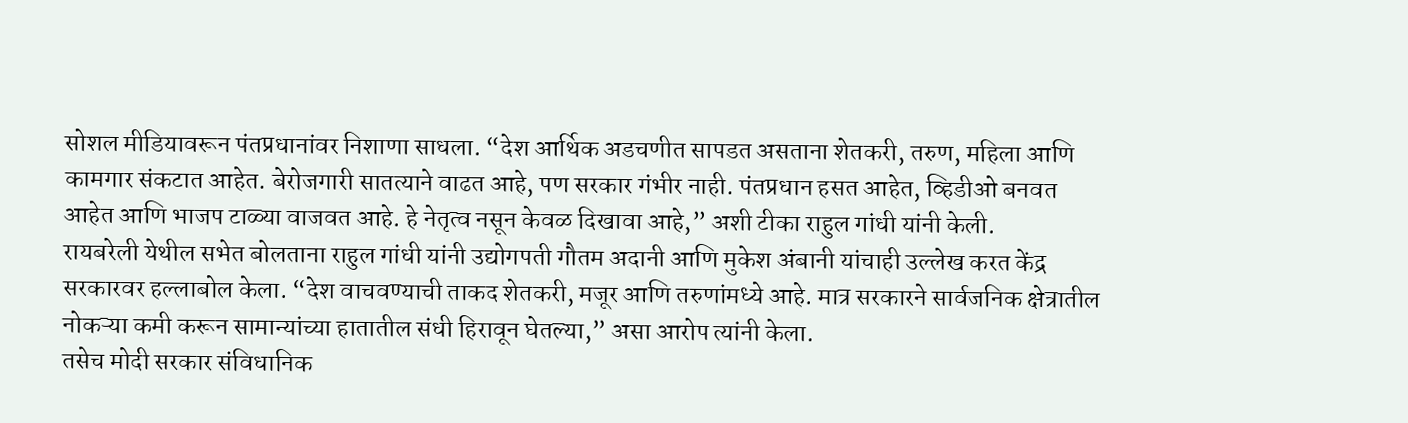सोशल मीडियावरून पंतप्रधानांवर निशाणा साधला. “देश आर्थिक अडचणीत सापडत असताना शेतकरी, तरुण, महिला आणि कामगार संकटात आहेत. बेरोजगारी सातत्याने वाढत आहे, पण सरकार गंभीर नाही. पंतप्रधान हसत आहेत, व्हिडीओ बनवत आहेत आणि भाजप टाळ्या वाजवत आहे. हे नेतृत्व नसून केवळ दिखावा आहे,” अशी टीका राहुल गांधी यांनी केली.
रायबरेली येथील सभेत बोलताना राहुल गांधी यांनी उद्योगपती गौतम अदानी आणि मुकेश अंबानी यांचाही उल्लेख करत केंद्र सरकारवर हल्लाबोल केला. “देश वाचवण्याची ताकद शेतकरी, मजूर आणि तरुणांमध्ये आहे. मात्र सरकारने सार्वजनिक क्षेत्रातील नोकऱ्या कमी करून सामान्यांच्या हातातील संधी हिरावून घेतल्या,” असा आरोप त्यांनी केला.
तसेच मोदी सरकार संविधानिक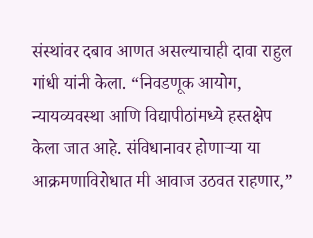संस्थांवर दबाव आणत असल्याचाही दावा राहुल गांधी यांनी केला. “निवडणूक आयोग, न्यायव्यवस्था आणि विद्यापीठांमध्ये हस्तक्षेप केला जात आहे. संविधानावर होणाऱ्या या आक्रमणाविरोधात मी आवाज उठवत राहणार,”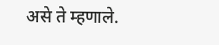असे ते म्हणाले.